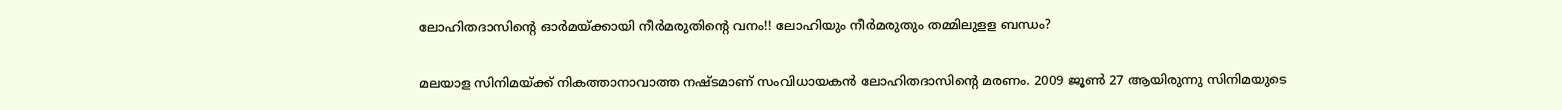ലോഹിതദാസിന്‍റെ ഓർമയ്ക്കായി നീർമരുതിന്‍റെ വനം!! ലോഹിയും നീർമരുതും തമ്മിലുളള ബന്ധം?

മലയാള സിനിമയ്ക്ക് നികത്താനാവാത്ത നഷ്ടമാണ് സംവിധായകൻ ലോഹിതദാസിന്റെ മരണം. 2009 ജൂൺ 27 ആയിരുന്നു സിനിമയുടെ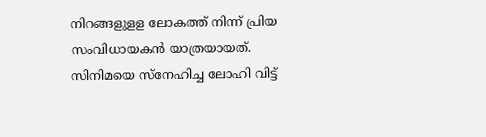നിറങ്ങളുളള ലോകത്ത് നിന്ന് പ്രിയ സംവിധായകൻ യാത്രയായത്. സിനിമയെ സ്നേഹിച്ച ലോഹി വിട്ട്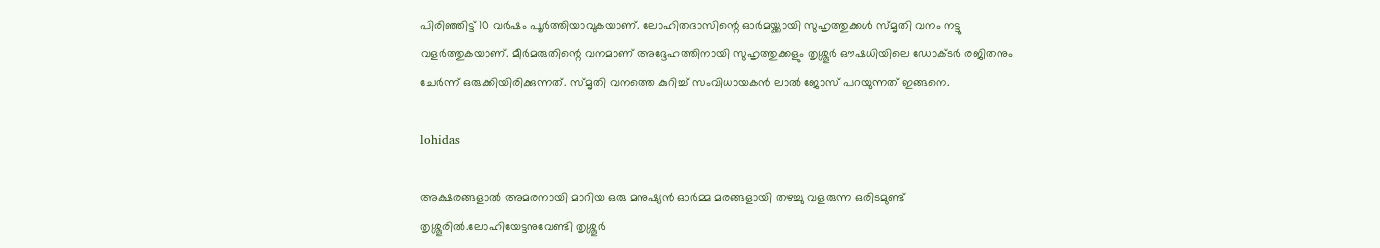പിരിഞ്ഞിട്ട് 10 വർഷം പൂർത്തിയാവുകയാണ്. ലോഹിതദാസിന്റെ ഓർമയ്ക്കായി സുഹൃത്തുക്കൾ സ്മൃതി വനം നട്ടു വളർത്തുകയാണ്. മീർമരുതിന്റെ വനമാണ് അദ്ദേഹത്തിനായി സുഹൃത്തുക്കളും തൃശ്ശൂർ ഔഷധിയിലെ ഡോക്ടർ രജിതനും ചേർന്ന് ഒരുക്കിയിരിക്കുന്നത്. സ്മൃതി വനത്തെ കുറിച്ച് സംവിധായകൻ ലാൽ ജോസ് പറയുന്നത് ഇങ്ങനെ.

lohidas

അക്ഷരങ്ങളാൽ അമരനായി മാറിയ ഒരു മനുഷ്യൻ ഓർമ്മ മരങ്ങളായി തഴച്ചു വളരുന്ന ഒരിടമുണ്ട് തൃശ്ശൂരിൽ.ലോഹിയേട്ടനുവേണ്ടി തൃശ്ശൂർ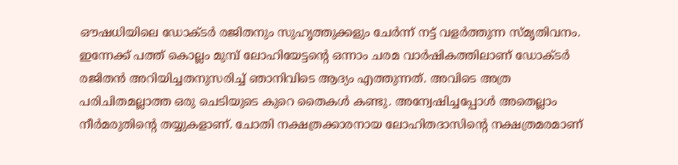ഔഷധിയിലെ ഡോക്ടർ രജിതനും സുഹൃത്തുക്കളും ചേർന്ന് നട്ട് വളർത്തുന്ന സ്മൃതിവനം. ഇന്നേക്ക് പത്ത് കൊല്ലം മുമ്പ് ലോഹിയേട്ടന്റെ ഒന്നാം ചരമ വാർഷികത്തിലാണ് ഡോക്ടർ രജിതൻ അറിയിച്ചതനുസരിച്ച് ഞാനിവിടെ ആദ്യം എത്തുന്നത്. അവിടെ അത്ര പരിചിതമല്ലാത്ത ഒരു ചെടിയുടെ കുറെ തൈകൾ കണ്ടു. അന്വേഷിച്ചപ്പോൾ അതെല്ലാം നീർമരുതിന്റെ തയ്യുകളാണ്. ചോതി നക്ഷത്രക്കാരനായ ലോഹിതദാസിന്റെ നക്ഷത്രമരമാണ്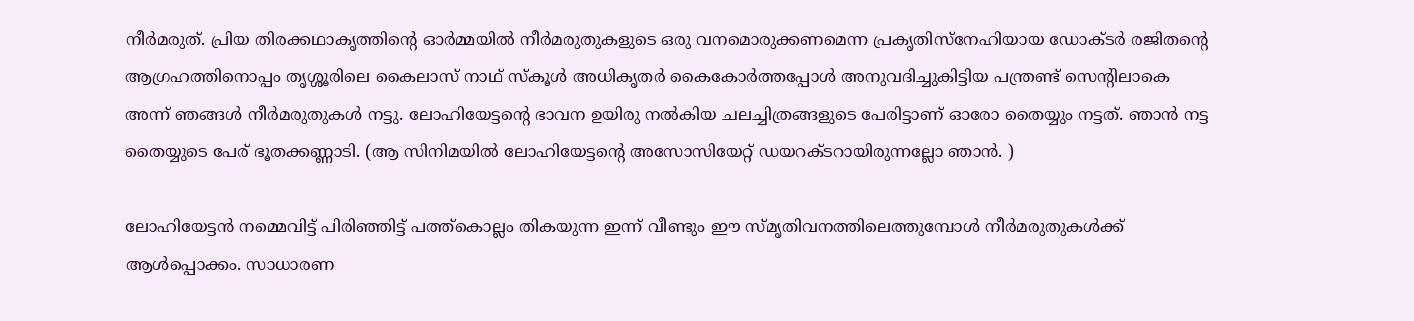നീർമരുത്. പ്രിയ തിരക്കഥാകൃത്തിന്റെ ഓർമ്മയിൽ നീർമരുതുകളുടെ ഒരു വനമൊരുക്കണമെന്ന പ്രകൃതിസ്നേഹിയായ ഡോക്ടർ രജിതന്റെ ആഗ്രഹത്തിനൊപ്പം തൃശ്ശൂരിലെ കൈലാസ് നാഥ് സ്കൂൾ അധികൃതർ കൈകോർത്തപ്പോൾ അനുവദിച്ചുകിട്ടിയ പന്ത്രണ്ട് സെന്റിലാകെ അന്ന് ഞങ്ങൾ നീർമരുതുകൾ നട്ടു. ലോഹിയേട്ടന്റെ ഭാവന ഉയിരു നൽകിയ ചലച്ചിത്രങ്ങളുടെ പേരിട്ടാണ് ഓരോ തൈയ്യും നട്ടത്. ഞാൻ നട്ട തൈയ്യുടെ പേര് ഭൂതക്കണ്ണാടി. (ആ സിനിമയിൽ ലോഹിയേട്ടന്റെ അസോസിയേറ്റ് ഡയറക്ടറായിരുന്നല്ലോ ഞാൻ. )

ലോഹിയേട്ടൻ നമ്മെവിട്ട് പിരിഞ്ഞിട്ട് പത്ത്കൊല്ലം തികയുന്ന ഇന്ന് വീണ്ടും ഈ സ്മൃതിവനത്തിലെത്തുമ്പോൾ നീർമരുതുകൾക്ക് ആൾപ്പൊക്കം. സാധാരണ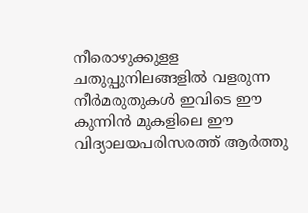നീരൊഴുക്കുളള ചതുപ്പുനിലങ്ങളിൽ വളരുന്ന നീർമരുതുകൾ ഇവിടെ ഈ കുന്നിൻ മുകളിലെ ഈ വിദ്യാലയപരിസരത്ത് ആർത്തു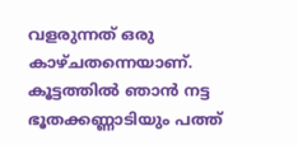വളരുന്നത് ഒരു കാഴ്ചതന്നെയാണ്. കൂട്ടത്തിൽ ഞാൻ നട്ട ഭൂതക്കണ്ണാടിയും പത്ത്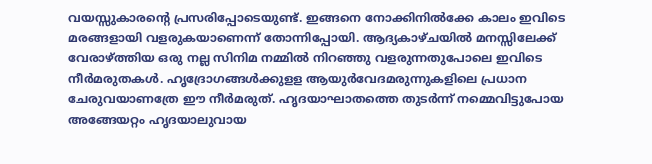വയസ്സുകാരന്റെ പ്രസരിപ്പോടെയുണ്ട്. ഇങ്ങനെ നോക്കിനിൽക്കേ കാലം ഇവിടെ മരങ്ങളായി വളരുകയാണെന്ന് തോന്നിപ്പോയി. ആദ്യകാഴ്ചയിൽ മനസ്സിലേക്ക് വേരാഴ്ത്തിയ ഒരു നല്ല സിനിമ നമ്മിൽ നിറഞ്ഞു വളരുന്നതുപോലെ ഇവിടെ നീർമരുതകൾ. ഹൃദ്രോഗങ്ങൾക്കുളള ആയുർവേദമരുന്നുകളിലെ പ്രധാന ചേരുവയാണത്രേ ഈ നീർമരുത്. ഹൃദയാഘാതത്തെ തുടർന്ന് നമ്മെവിട്ടുപോയ അങ്ങേയറ്റം ഹൃദയാലുവായ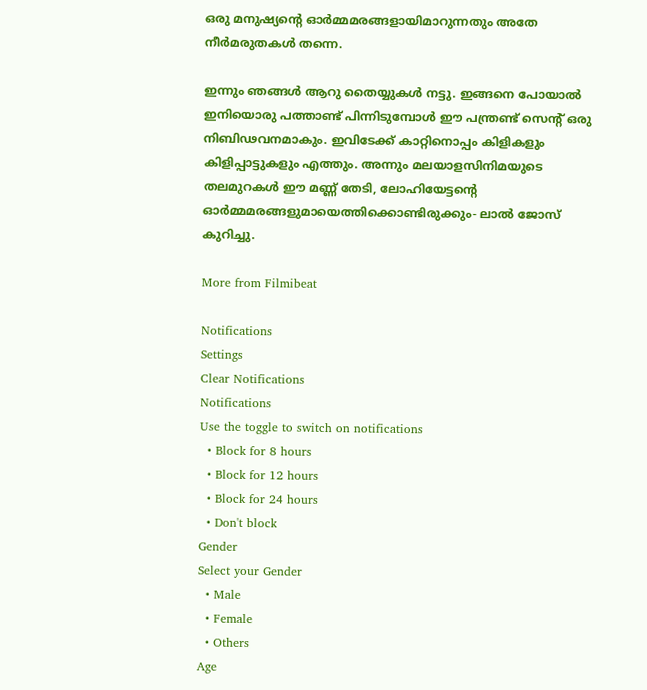ഒരു മനുഷ്യന്റെ ഓർമ്മമരങ്ങളായിമാറുന്നതും അതേ നീർമരുതകൾ തന്നെ.

ഇന്നും ഞങ്ങൾ ആറു തൈയ്യുകൾ നട്ടു. ഇങ്ങനെ പോയാൽ ഇനിയൊരു പത്താണ്ട് പിന്നിടുമ്പോൾ ഈ പന്ത്രണ്ട് സെന്റ് ഒരു നിബിഢവനമാകും. ഇവിടേക്ക് കാറ്റിനൊപ്പം കിളികളും കിളിപ്പാട്ടുകളും എത്തും. അന്നും മലയാളസിനിമയുടെ തലമുറകൾ ഈ മണ്ണ് തേടി, ലോഹിയേട്ടന്റെ ഓർമ്മമരങ്ങളുമായെത്തിക്കൊണ്ടിരുക്കും- ലാൽ ജോസ് കുറിച്ചു.

More from Filmibeat

Notifications
Settings
Clear Notifications
Notifications
Use the toggle to switch on notifications
  • Block for 8 hours
  • Block for 12 hours
  • Block for 24 hours
  • Don't block
Gender
Select your Gender
  • Male
  • Female
  • Others
Age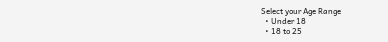Select your Age Range
  • Under 18
  • 18 to 25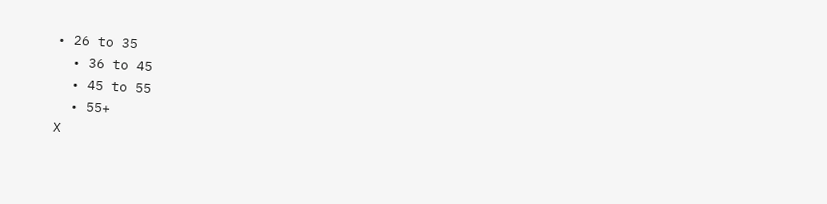• 26 to 35
  • 36 to 45
  • 45 to 55
  • 55+
X